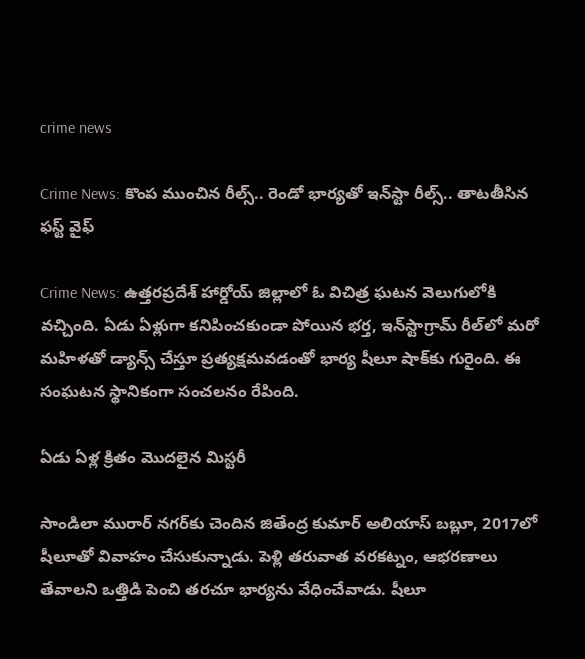crime news

Crime News: కొంప ముంచిన రీల్స్.. రెండో భార్యతో ఇన్‌స్టా రీల్స్‌.. తాటతీసిన ఫస్ట్ వైఫ్

Crime News: ఉత్తరప్రదేశ్‌ హార్డోయ్ జిల్లాలో ఓ విచిత్ర ఘటన వెలుగులోకి వచ్చింది. ఏడు ఏళ్లుగా కనిపించకుండా పోయిన భర్త, ఇన్‌స్టాగ్రామ్ రీల్‌లో మరో మహిళతో డ్యాన్స్ చేస్తూ ప్రత్యక్షమవడంతో భార్య షీలూ షాక్‌కు గురైంది. ఈ సంఘటన స్థానికంగా సంచలనం రేపింది.

ఏడు ఏళ్ల క్రితం మొదలైన మిస్టరీ

సాండిలా మురార్ నగర్‌కు చెందిన జితేంద్ర కుమార్ అలియాస్ బబ్లూ, 2017లో షీలూతో వివాహం చేసుకున్నాడు. పెళ్లి తరువాత వరకట్నం, ఆభరణాలు తేవాలని ఒత్తిడి పెంచి తరచూ భార్యను వేధించేవాడు. షీలూ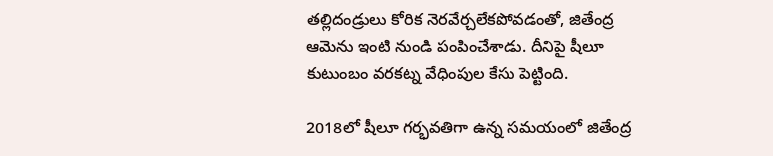తల్లిదండ్రులు కోరిక నెరవేర్చలేకపోవడంతో, జితేంద్ర ఆమెను ఇంటి నుండి పంపించేశాడు. దీనిపై షీలూ కుటుంబం వరకట్న వేధింపుల కేసు పెట్టింది.

2018లో షీలూ గర్భవతిగా ఉన్న సమయంలో జితేంద్ర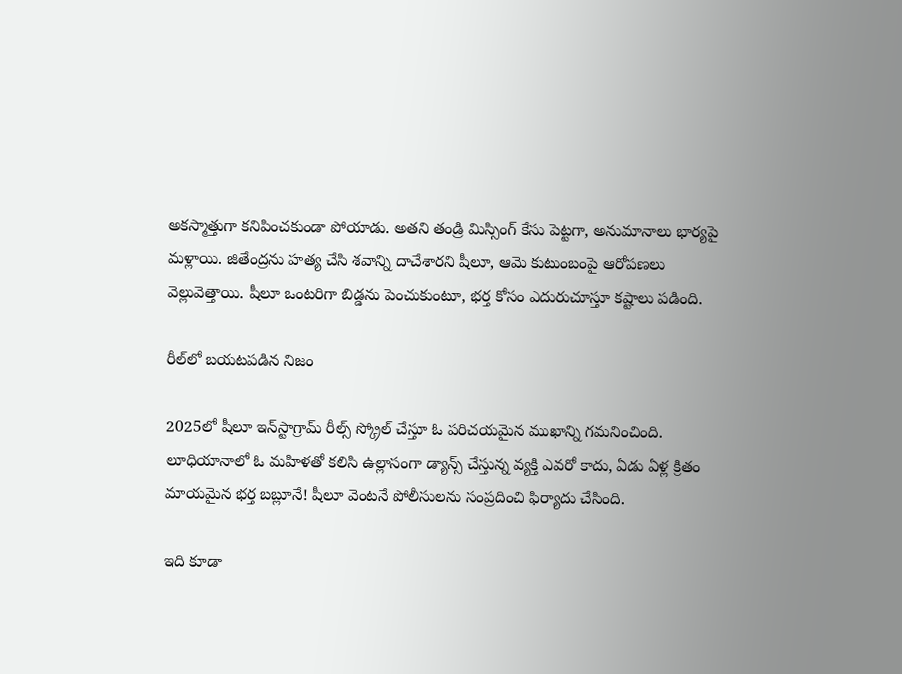అకస్మాత్తుగా కనిపించకుండా పోయాడు. అతని తండ్రి మిస్సింగ్ కేసు పెట్టగా, అనుమానాలు భార్యపై మళ్లాయి. జితేంద్రను హత్య చేసి శవాన్ని దాచేశారని షీలూ, ఆమె కుటుంబంపై ఆరోపణలు వెల్లువెత్తాయి. షీలూ ఒంటరిగా బిడ్డను పెంచుకుంటూ, భర్త కోసం ఎదురుచూస్తూ కష్టాలు పడింది.

రీల్‌లో బయటపడిన నిజం

2025లో షీలూ ఇన్‌స్టాగ్రామ్ రీల్స్ స్క్రోల్ చేస్తూ ఓ పరిచయమైన ముఖాన్ని గమనించింది. లూధియానాలో ఓ మహిళతో కలిసి ఉల్లాసంగా డ్యాన్స్ చేస్తున్న వ్యక్తి ఎవరో కాదు, ఏడు ఏళ్ల క్రితం మాయమైన భర్త బబ్లూనే! షీలూ వెంటనే పోలీసులను సంప్రదించి ఫిర్యాదు చేసింది.

ఇది కూడా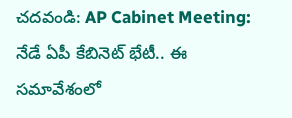చదవండి: AP Cabinet Meeting: నేడే ఏపీ కేబినెట్ భేటీ.. ఈ సమావేశంలో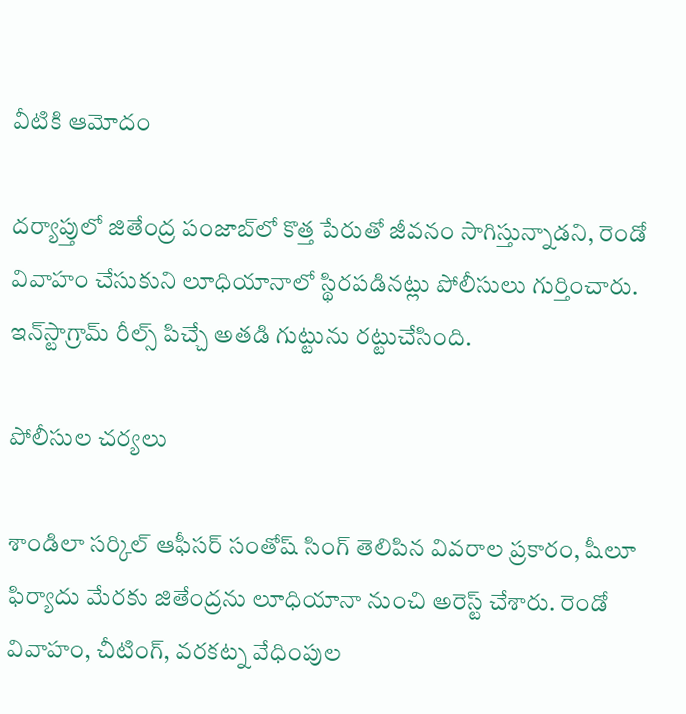వీటికి ఆమోదం

దర్యాప్తులో జితేంద్ర పంజాబ్‌లో కొత్త పేరుతో జీవనం సాగిస్తున్నాడని, రెండో వివాహం చేసుకుని లూధియానాలో స్థిరపడినట్లు పోలీసులు గుర్తించారు. ఇన్‌స్టాగ్రామ్ రీల్స్ పిచ్చే అతడి గుట్టును రట్టుచేసింది.

పోలీసుల చర్యలు

శాండిలా సర్కిల్ ఆఫీసర్ సంతోష్ సింగ్ తెలిపిన వివరాల ప్రకారం, షీలూ ఫిర్యాదు మేరకు జితేంద్రను లూధియానా నుంచి అరెస్ట్ చేశారు. రెండో వివాహం, చీటింగ్‌, వరకట్న వేధింపుల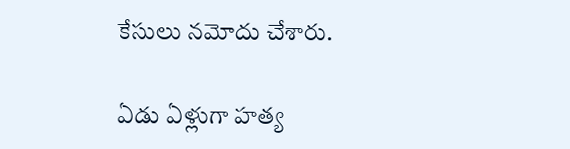కేసులు నమోదు చేశారు.

ఏడు ఏళ్లుగా హత్య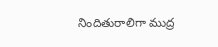నిందితురాలిగా ముద్ర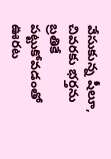వేసుకున్న షీలూ, చివరకు భర్తను బ్రతికే పట్టుకోవడంతో ఊరట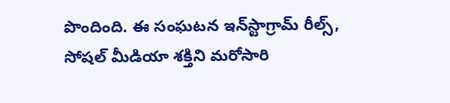పొందింది. ఈ సంఘటన ఇన్‌స్టాగ్రామ్ రీల్స్, సోషల్ మీడియా శక్తిని మరోసారి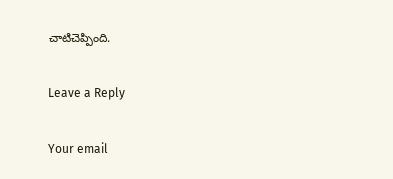చాటిచెప్పింది.

Leave a Reply

Your email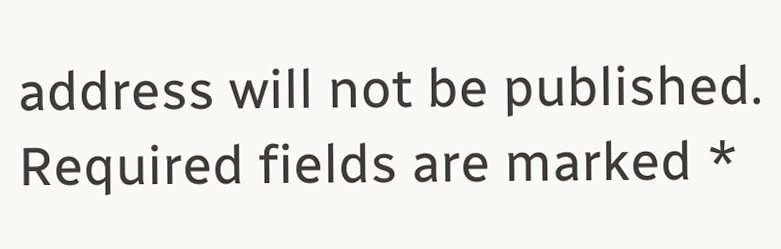address will not be published. Required fields are marked *